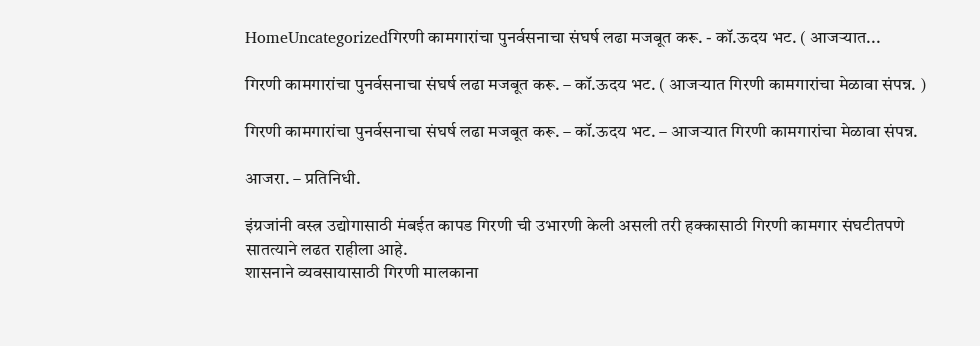HomeUncategorizedगिरणी कामगारांचा पुनर्वसनाचा संघर्ष लढा मजबूत करू. - कॉ.ऊदय भट. ( आजऱ्यात...

गिरणी कामगारांचा पुनर्वसनाचा संघर्ष लढा मजबूत करू. – कॉ.ऊदय भट. ( आजऱ्यात गिरणी कामगारांचा मेळावा संपन्न. )

गिरणी कामगारांचा पुनर्वसनाचा संघर्ष लढा मजबूत करू. – कॉ.ऊदय भट. – आजऱ्यात गिरणी कामगारांचा मेळावा संपन्न.

आजरा. – प्रतिनिधी.

इंग्रजांनी वस्त्र उद्योगासाठी मंबईत कापड गिरणी ची उभारणी केली असली तरी हक्कासाठी गिरणी कामगार संघटीतपणे सातत्याने लढत राहीला आहे.
शासनाने व्यवसायासाठी गिरणी मालकाना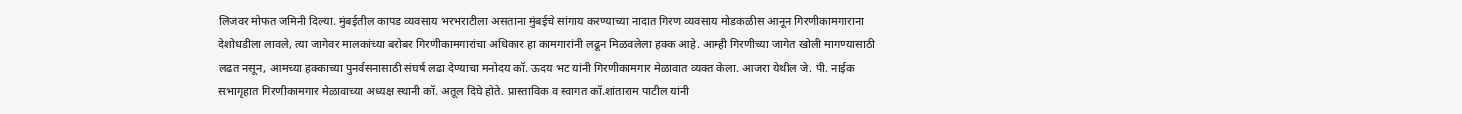लिजवर मोफत जमिनी दिल्या. मुंबईतील कापड व्यवसाय भरभराटीला असताना मुंबईचे सांगाय करण्याच्या नादात गिरण व्यवसाय मोडकळीस आनून गिरणीकामगाराना देशोधडीला लावले, त्या जागेवर मालकांच्या बरोबर गिरणीकामगारांचा अधिकार हा कामगारांनी लढून मिळवलेला हक्क आहे. आम्ही गिरणीच्या जागेत खोली मागण्यासाठी लढत नसून, आमच्या हक्काच्या पुनर्वसनासाठी संघर्ष लढा देण्याचा मनोदय कॉ. ऊदय भट यांनी गिरणीकामगार मेळावात व्यक्त केला. आजरा येथील जे. पी. नाईक सभागृहात गिरणीकामगार मेळावाच्या अध्यक्ष स्थानी कॉ. अतूल दिघे होते. प्रास्ताविक व स्वागत कॉ.शांताराम पाटील यांनी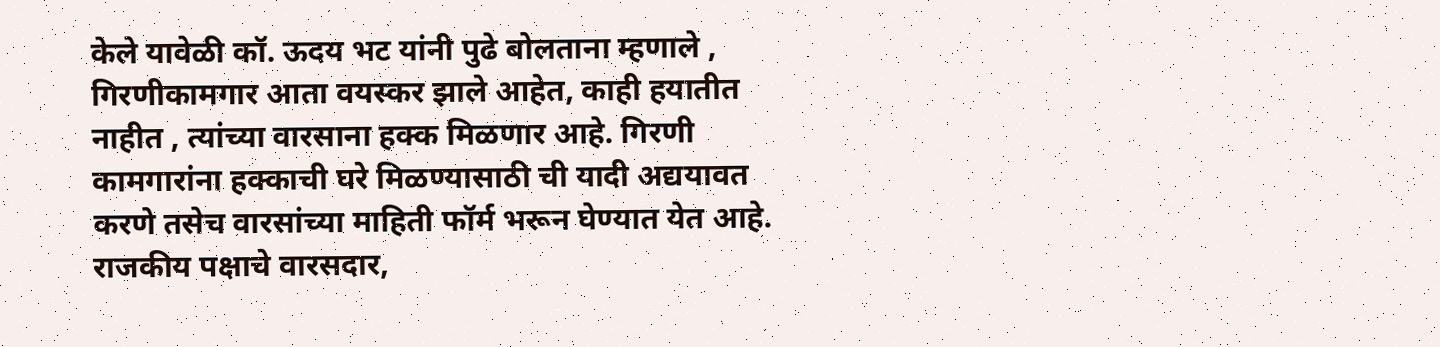केले यावेळी कॉ. ऊदय भट यांनी पुढे बोलताना म्हणाले , गिरणीकामगार आता वयस्कर झाले आहेत, काही हयातीत नाहीत , त्यांच्या वारसाना हक्क मिळणार आहे. गिरणी कामगारांना हक्काची घरे मिळण्यासाठी ची यादी अद्ययावत करणे तसेच वारसांच्या माहिती फॉर्म भरून घेण्यात येत आहे. राजकीय पक्षाचे वारसदार,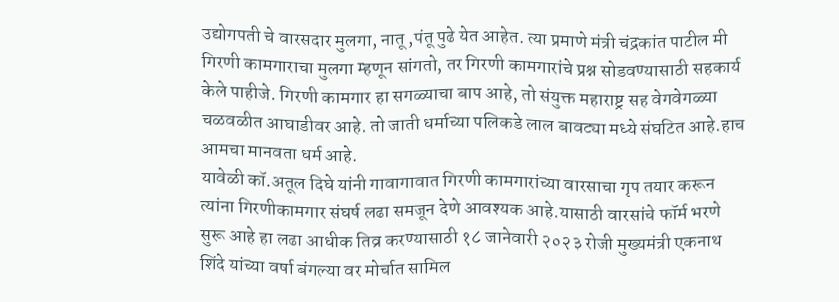उद्योगपती चे वारसदार मुलगा, नातू ,पंतू पुढे येत आहेत. त्या प्रमाणे मंत्री चंद्रकांत पाटील मी गिरणी कामगाराचा मुलगा म्हणून सांगतो, तर गिरणी कामगारांचे प्रश्न सोडवण्यासाठी सहकार्य केले पाहीजे. गिरणी कामगार हा सगळ्याचा बाप आहे, तो संयुक्त महाराष्ट्र सह वेगवेगळ्या चळवळीत आघाडीवर आहे. तो जाती धर्माच्या पलिकडे लाल बावट्या मध्ये संघटित आहे.हाच आमचा मानवता धर्म आहे.
यावेळी कॉ.अतूल दिघे यांनी गावागावात गिरणी कामगारांच्या वारसाचा गृप तयार करून त्यांना गिरणीकामगार संघर्ष लढा समजून देणे आवश्यक आहे.यासाठी वारसांचे फॉर्म भरणे सुरू आहे हा लढा आधीक तिव्र करण्यासाठी १८ जानेवारी २०२३ रोजी मुख्यमंत्री एकनाथ शिंदे यांच्या वर्षा बंगल्या वर मोर्चात सामिल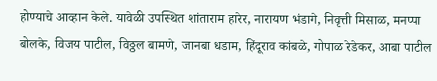होण्याचे आव्हान केले. यावेळी उपस्थित शांताराम हारेर, नारायण भंडागे, निवृत्ती मिसाळ, मनप्पा बोलके, विजय पाटील, विठ्ठल बामणे, जानबा धडाम, हिंदूराव कांबळे, गोपाळ रेडेकर, आबा पाटील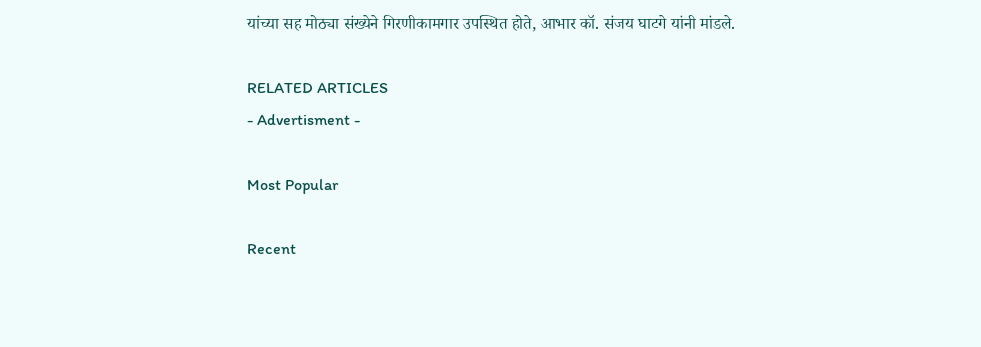यांच्या सह मोठ्या संख्येने गिरणीकामगार उपस्थित होते, आभार कॉ. संजय घाटगे यांनी मांडले.

RELATED ARTICLES
- Advertisment -

Most Popular

Recent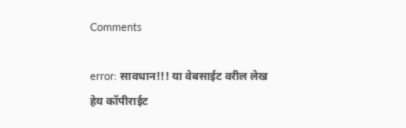Comments

error: सावधान!!! या वेबसाईट वरील लेख हेय कॉपीराईट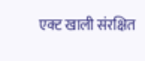एक्ट खाली संरक्षित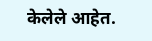केलेले आहेत.